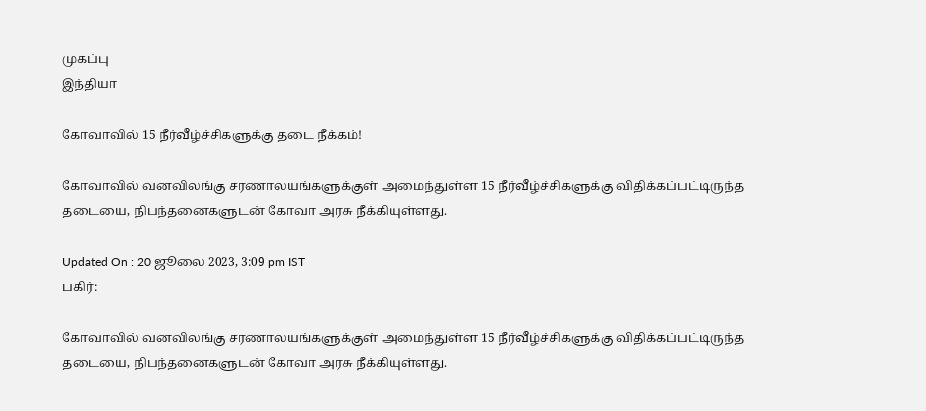முகப்பு
இந்தியா

கோவாவில் 15 நீர்வீழ்ச்சிகளுக்கு தடை நீக்கம்!

கோவாவில் வனவிலங்கு சரணாலயங்களுக்குள் அமைந்துள்ள 15 நீர்வீழ்ச்சிகளுக்கு விதிக்கப்பட்டிருந்த தடையை, நிபந்தனைகளுடன் கோவா அரசு நீக்கியுள்ளது.

Updated On : 20 ஜூலை 2023, 3:09 pm IST
பகிர்:

கோவாவில் வனவிலங்கு சரணாலயங்களுக்குள் அமைந்துள்ள 15 நீர்வீழ்ச்சிகளுக்கு விதிக்கப்பட்டிருந்த தடையை, நிபந்தனைகளுடன் கோவா அரசு நீக்கியுள்ளது.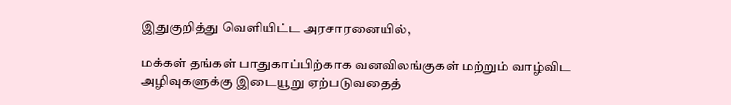இதுகுறித்து வெளியிட்ட அரசாரனையில்,

மக்கள் தங்கள் பாதுகாப்பிற்காக வனவிலங்குகள் மற்றும் வாழ்விட அழிவுகளுக்கு இடையூறு ஏற்படுவதைத்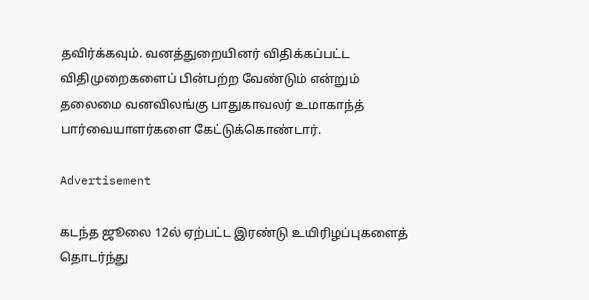தவிர்க்கவும். வனத்துறையினர் விதிக்கப்பட்ட விதிமுறைகளைப் பின்பற்ற வேண்டும் என்றும் தலைமை வனவிலங்கு பாதுகாவலர் உமாகாந்த் பார்வையாளர்களை கேட்டுக்கொண்டார்.

Advertisement

கடந்த ஜூலை 12ல் ஏற்பட்ட இரண்டு உயிரிழப்புகளைத் தொடர்ந்து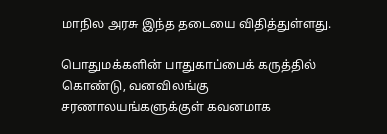மாநில அரசு இந்த தடையை விதித்துள்ளது.

பொதுமக்களின் பாதுகாப்பைக் கருத்தில் கொண்டு, வனவிலங்கு சரணாலயங்களுக்குள் கவனமாக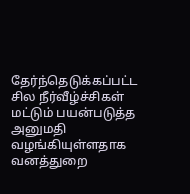தேர்ந்தெடுக்கப்பட்ட சில நீர்வீழ்ச்சிகள் மட்டும் பயன்படுத்த அனுமதி வழங்கியுள்ளதாக வனத்துறை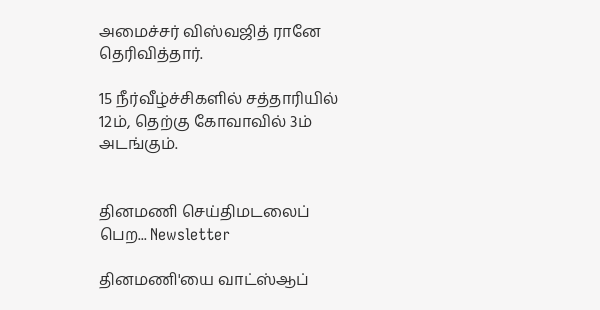அமைச்சர் விஸ்வஜித் ரானே தெரிவித்தார்.

15 நீர்வீழ்ச்சிகளில் சத்தாரியில் 12ம், தெற்கு கோவாவில் 3ம் அடங்கும்.


தினமணி செய்திமடலைப் பெற... Newsletter

தினமணி'யை வாட்ஸ்ஆப்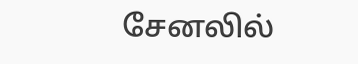சேனலில்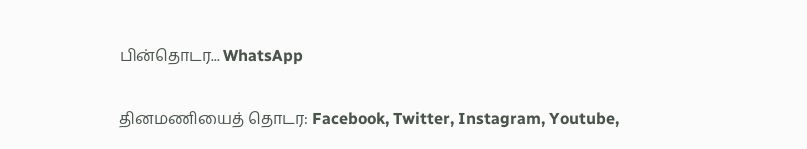பின்தொடர... WhatsApp

தினமணியைத் தொடர: Facebook, Twitter, Instagram, Youtube,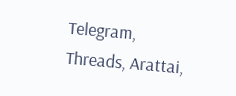Telegram, Threads, Arattai,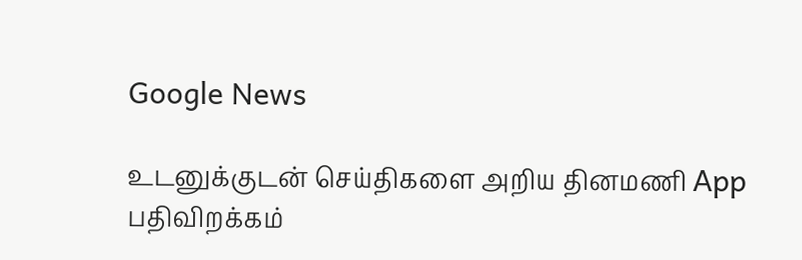Google News

உடனுக்குடன் செய்திகளை அறிய தினமணி App பதிவிறக்கம்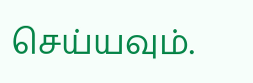செய்யவும்.